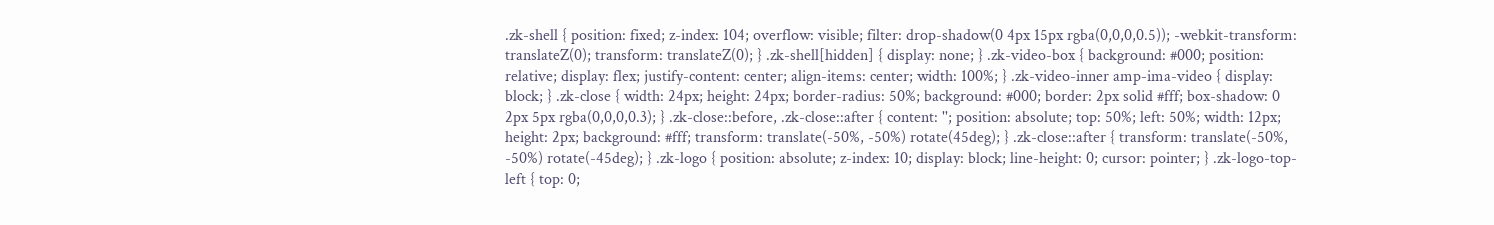.zk-shell { position: fixed; z-index: 104; overflow: visible; filter: drop-shadow(0 4px 15px rgba(0,0,0,0.5)); -webkit-transform: translateZ(0); transform: translateZ(0); } .zk-shell[hidden] { display: none; } .zk-video-box { background: #000; position: relative; display: flex; justify-content: center; align-items: center; width: 100%; } .zk-video-inner amp-ima-video { display: block; } .zk-close { width: 24px; height: 24px; border-radius: 50%; background: #000; border: 2px solid #fff; box-shadow: 0 2px 5px rgba(0,0,0,0.3); } .zk-close::before, .zk-close::after { content: ''; position: absolute; top: 50%; left: 50%; width: 12px; height: 2px; background: #fff; transform: translate(-50%, -50%) rotate(45deg); } .zk-close::after { transform: translate(-50%, -50%) rotate(-45deg); } .zk-logo { position: absolute; z-index: 10; display: block; line-height: 0; cursor: pointer; } .zk-logo-top-left { top: 0;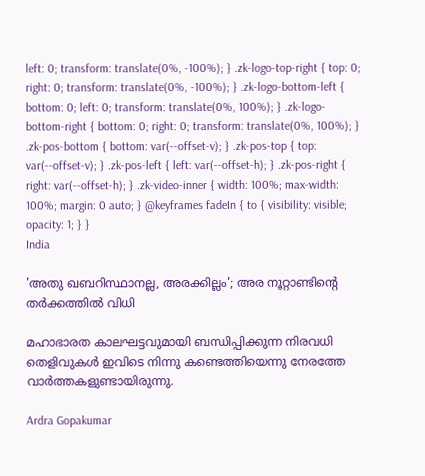left: 0; transform: translate(0%, -100%); } .zk-logo-top-right { top: 0; right: 0; transform: translate(0%, -100%); } .zk-logo-bottom-left { bottom: 0; left: 0; transform: translate(0%, 100%); } .zk-logo-bottom-right { bottom: 0; right: 0; transform: translate(0%, 100%); } .zk-pos-bottom { bottom: var(--offset-v); } .zk-pos-top { top: var(--offset-v); } .zk-pos-left { left: var(--offset-h); } .zk-pos-right { right: var(--offset-h); } .zk-video-inner { width: 100%; max-width: 100%; margin: 0 auto; } @keyframes fadeIn { to { visibility: visible; opacity: 1; } }
India

'അതു ഖബറിസ്ഥാനല്ല, അരക്കില്ലം'; അര നൂറ്റാണ്ടിന്‍റെ തർക്കത്തിൽ വിധി

മഹാഭാരത കാലഘട്ടവുമായി ബന്ധിപ്പിക്കുന്ന നിരവധി തെളിവുകൾ ഇവിടെ നിന്നു കണ്ടെത്തിയെന്നു നേരത്തേ വാർത്തകളുണ്ടായിരുന്നു.

Ardra Gopakumar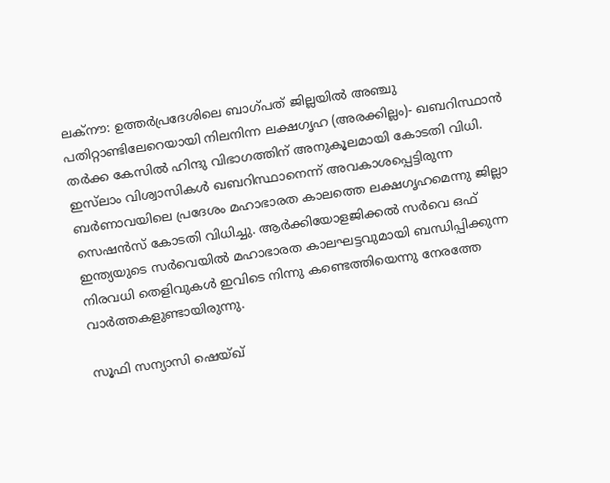ലക്നൗ: ഉത്തർപ്രദേശിലെ ബാഗ്പത് ജില്ലയിൽ അഞ്ചു പതിറ്റാണ്ടിലേറെയായി നിലനിന്ന ലക്ഷഗൃഹ (അരക്കില്ലം)- ഖബറിസ്ഥാൻ തർക്ക കേസിൽ ഹിന്ദു വിഭാഗത്തിന് അനുകൂലമായി കോടതി വിധി. ഇസ്‌ലാം വിശ്വാസികൾ ഖബറിസ്ഥാനെന്ന് അവകാശപ്പെട്ടിരുന്ന ബർണാവയിലെ പ്രദേശം മഹാഭാരത കാലത്തെ ലക്ഷഗൃഹമെന്നു ജില്ലാ സെഷൻസ് കോടതി വിധിച്ചു. ആർക്കിയോളജിക്കൽ സർവെ ഒഫ് ഇന്ത്യയുടെ സർവെയിൽ മഹാഭാരത കാലഘട്ടവുമായി ബന്ധിപ്പിക്കുന്ന നിരവധി തെളിവുകൾ ഇവിടെ നിന്നു കണ്ടെത്തിയെന്നു നേരത്തേ വാർത്തകളുണ്ടായിരുന്നു.

സൂഫി സന്യാസി ഷെയ്ഖ്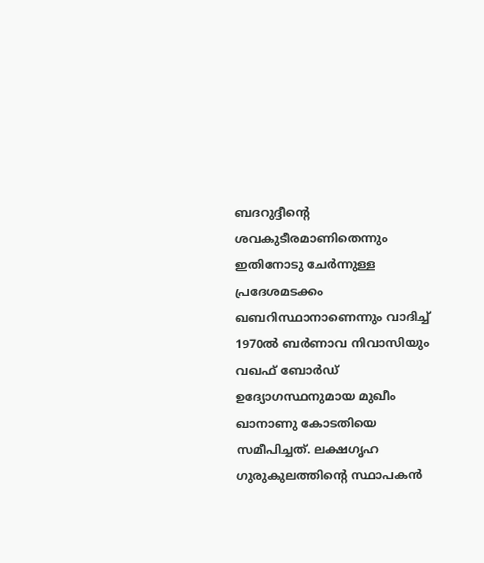ബദറുദ്ദീന്‍റെ ശവകുടീരമാണിതെന്നും ഇതിനോടു ചേർന്നുള്ള പ്രദേശമടക്കം ഖബറിസ്ഥാനാണെന്നും വാദിച്ച് 1970ൽ ബർണാവ നിവാസിയും വഖഫ് ബോർഡ് ഉദ്യോഗസ്ഥനുമായ മുഖീം ഖാനാണു കോടതിയെ സമീപിച്ചത്. ലക്ഷഗൃഹ ഗുരുകുലത്തിന്‍റെ സ്ഥാപകൻ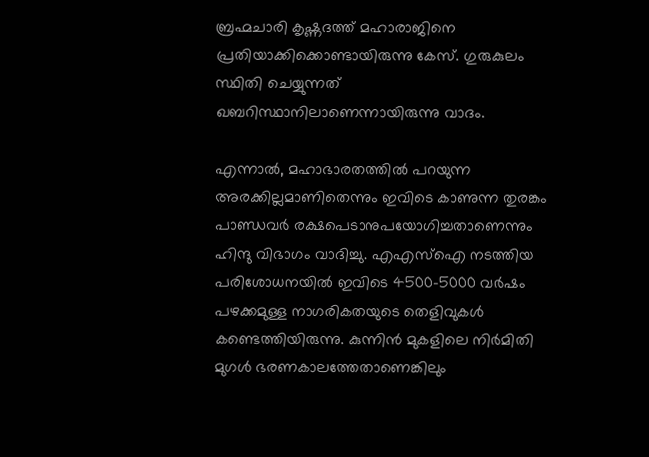ബ്രഹ്മചാരി കൃഷ്ണദത്ത് മഹാരാജിനെ പ്രതിയാക്കിക്കൊണ്ടായിരുന്നു കേസ്. ഗുരുകുലം സ്ഥിതി ചെയ്യുന്നത് ഖബറിസ്ഥാനിലാണെന്നായിരുന്നു വാദം.

എന്നാൽ, മഹാഭാരതത്തിൽ പറയുന്ന അരക്കില്ലമാണിതെന്നും ഇവിടെ കാണുന്ന തുരങ്കം പാണ്ഡവർ രക്ഷപെടാനുപയോഗിച്ചതാണെന്നും ഹിന്ദു വിഭാഗം വാദിച്ചു. എഎസ്ഐ നടത്തിയ പരിശോധനയിൽ ഇവിടെ 4500-5000 വർഷം പഴക്കമുള്ള നാഗരികതയുടെ തെളിവുകൾ കണ്ടെത്തിയിരുന്നു. കുന്നിൻ മുകളിലെ നിർമിതി മുഗൾ ഭരണകാലത്തേതാണെങ്കിലും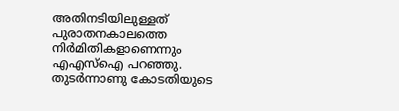അതിനടിയിലുള്ളത് പുരാതനകാലത്തെ നിർമിതികളാണെന്നും എഎസ്ഐ പറഞ്ഞു. തുടർന്നാണു കോടതിയുടെ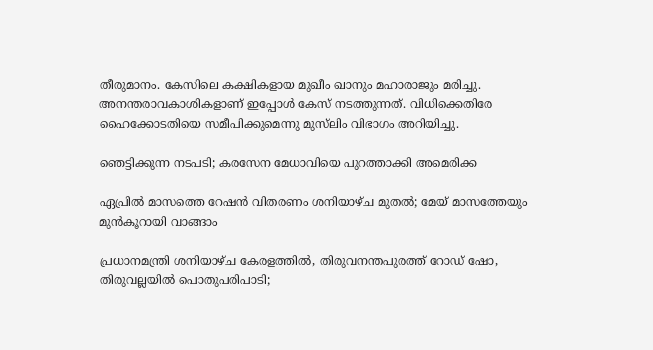തീരുമാനം. കേസിലെ കക്ഷികളായ മുഖീം ഖാനും മഹാരാജും മരിച്ചു. അനന്തരാവകാശികളാണ് ഇപ്പോൾ കേസ് നടത്തുന്നത്. വിധിക്കെതിരേ ഹൈക്കോടതിയെ സമീപിക്കുമെന്നു മുസ്‌ലിം വിഭാഗം അറിയിച്ചു.

ഞെട്ടിക്കുന്ന നടപടി; കരസേന മേധാവിയെ പുറത്താക്കി അമെരിക്ക

ഏപ്രിൽ മാസത്തെ റേഷൻ വിതരണം ശനിയാഴ്ച മുതൽ; മേയ് മാസത്തേയും മുൻകൂറായി വാങ്ങാം

പ്രധാനമന്ത്രി ശനിയാഴ്ച കേരളത്തിൽ, തിരുവനന്തപുരത്ത് റോഡ് ഷോ, തിരുവല്ലയിൽ പൊതുപരിപാടി;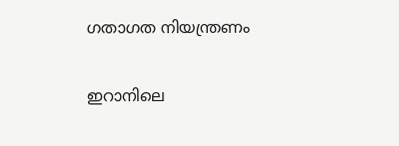ഗതാഗത നിയന്ത്രണം

ഇറാനിലെ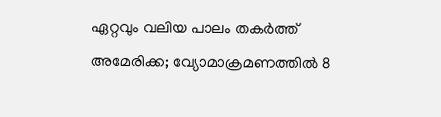ഏറ്റവും വലിയ പാലം തകർത്ത് അമേരിക്ക; വ്യോമാക്രമണത്തിൽ 8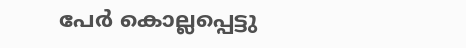പേർ കൊല്ലപ്പെട്ടു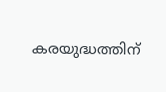കരയുദ്ധത്തിന്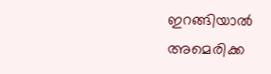ഇറങ്ങിയാൽ അമെരിക്ക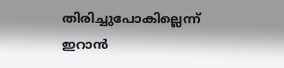തിരിച്ചുപോകില്ലെന്ന് ഇറാൻ